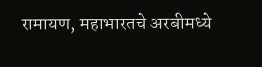रामायण, महाभारतचे अरबीमध्ये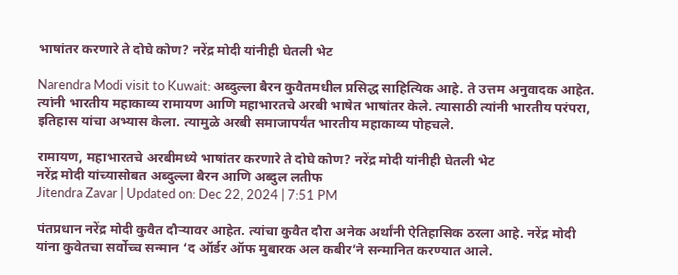भाषांतर करणारे ते दोघे कोण? नरेंद्र मोदी यांनीही घेतली भेट

Narendra Modi visit to Kuwait: अब्दुल्ला बैरन कुवैतमधील प्रसिद्ध साहित्यिक आहे. ते उत्तम अनुवादक आहेत. त्यांनी भारतीय महाकाव्य रामायण आणि महाभारतचे अरबी भाषेत भाषांतर केले. त्यासाठी त्यांनी भारतीय परंपरा, इतिहास यांचा अभ्यास केला. त्यामुळे अरबी समाजापर्यंत भारतीय महाकाव्य पोहचले.

रामायण, महाभारतचे अरबीमध्ये भाषांतर करणारे ते दोघे कोण? नरेंद्र मोदी यांनीही घेतली भेट
नरेंद्र मोदी यांच्यासोबत अब्दुल्ला बैरन आणि अब्दुल लतीफ
Jitendra Zavar | Updated on: Dec 22, 2024 | 7:51 PM

पंतप्रधान नरेंद्र मोदी कुवैत दौऱ्यावर आहेत. त्यांचा कुवैत दौरा अनेक अर्थांनी ऐतिहासिक ठरला आहे. नरेंद्र मोदी यांना कुवेतचा सर्वोच्च सन्मान ‘द ऑर्डर ऑफ मुबारक अल कबीर’ने सन्मानित करण्यात आले.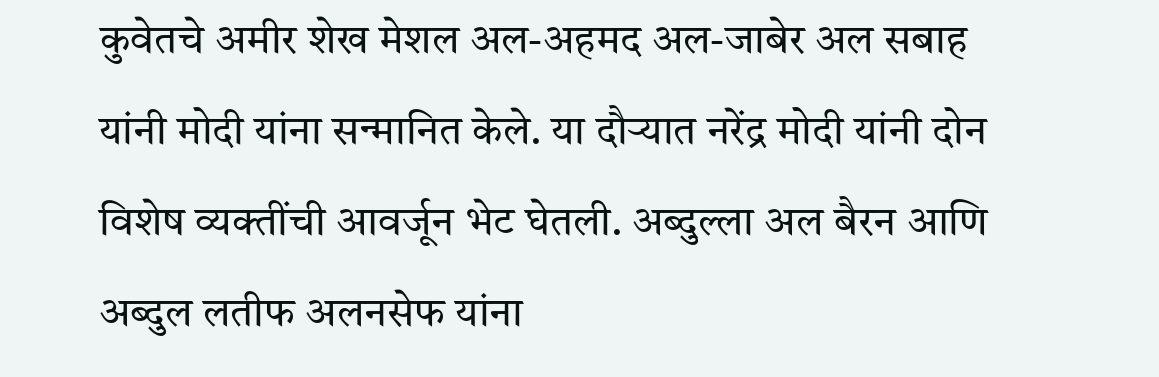कुवेतचे अमीर शेख मेशल अल-अहमद अल-जाबेर अल सबाह यांनी मोदी यांना सन्मानित केले. या दौऱ्यात नरेंद्र मोदी यांनी दोन विशेष व्यक्तींची आवर्जून भेट घेतली. अब्दुल्ला अल बैरन आणि अब्दुल लतीफ अलनसेफ यांना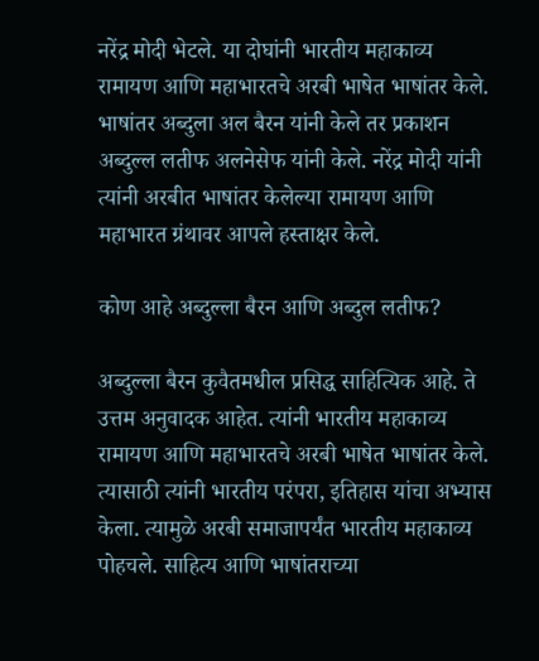नरेंद्र मोदी भेटले. या दोघांनी भारतीय महाकाव्य रामायण आणि महाभारतचे अरबी भाषेत भाषांतर केले. भाषांतर अब्दुला अल बैरन यांनी केले तर प्रकाशन अब्दुल्ल लतीफ अलनेसेफ यांनी केले. नरेंद्र मोदी यांनी त्यांनी अरबीत भाषांतर केलेल्या रामायण आणि महाभारत ग्रंथावर आपले हस्ताक्षर केले.

कोण आहे अब्दुल्ला बैरन आणि अब्दुल लतीफ?

अब्दुल्ला बैरन कुवैतमधील प्रसिद्ध साहित्यिक आहे. ते उत्तम अनुवादक आहेत. त्यांनी भारतीय महाकाव्य रामायण आणि महाभारतचे अरबी भाषेत भाषांतर केले. त्यासाठी त्यांनी भारतीय परंपरा, इतिहास यांचा अभ्यास केला. त्यामुळे अरबी समाजापर्यंत भारतीय महाकाव्य पोहचले. साहित्य आणि भाषांतराच्या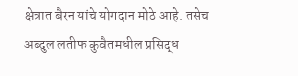क्षेत्रात बैरन यांचे योगदान मोठे आहे. तसेच अब्दुल लतीफ कुवैतमधील प्रसिद्ध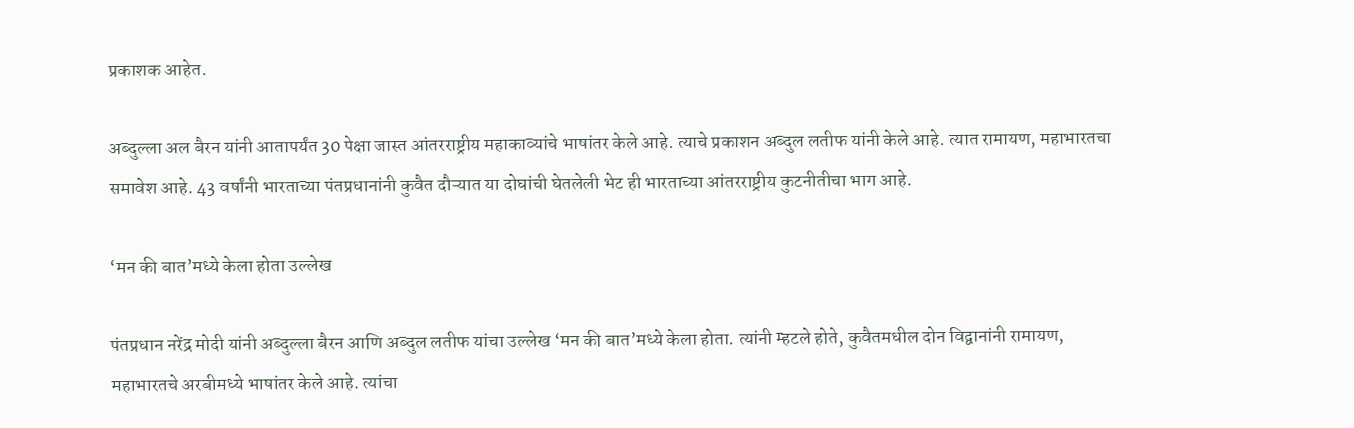प्रकाशक आहेत.

अब्दुल्ला अल बैरन यांनी आतापर्यंत 30 पेक्षा जास्त आंतरराष्ट्रीय महाकाव्यांचे भाषांतर केले आहे. त्याचे प्रकाशन अब्दुल लतीफ यांनी केले आहे. त्यात रामायण, महाभारतचा समावेश आहे. 43 वर्षांनी भारताच्या पंतप्रधानांनी कुवैत दौऱ्यात या दोघांची घेतलेली भेट ही भारताच्या आंतरराष्ट्रीय कुटनीतीचा भाग आहे.

‘मन की बात’मध्ये केला होता उल्लेख

पंतप्रधान नरेंद्र मोदी यांनी अब्दुल्ला बैरन आणि अब्दुल लतीफ यांचा उल्लेख ‘मन की बात’मध्ये केला होता. त्यांनी म्हटले होते, कुवैतमधील दोन विद्वानांनी रामायण, महाभारतचे अरबीमध्ये भाषांतर केले आहे. त्यांचा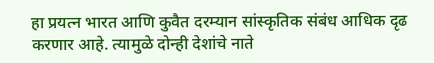हा प्रयत्न भारत आणि कुवैत दरम्यान सांस्कृतिक संबंध आधिक दृढ करणार आहे. त्यामुळे दोन्ही देशांचे नाते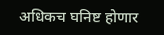अधिकच घनिष्ट होणार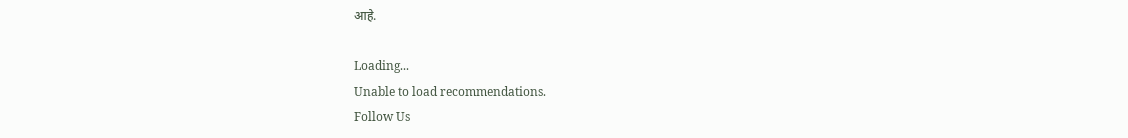आहे.

Loading...
Unable to load recommendations.
Follow Us